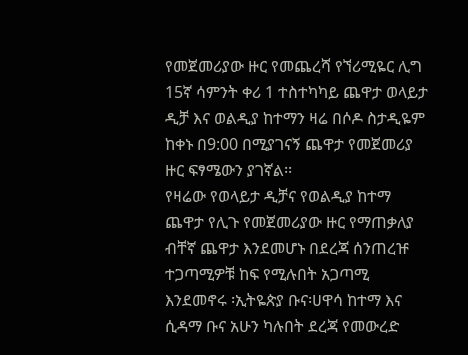የመጀመሪያው ዙር የመጨረሻ የኘሪሚዬር ሊግ 15ኛ ሳምንት ቀሪ 1 ተስተካካይ ጨዋታ ወላይታ ዲቻ እና ወልዲያ ከተማን ዛሬ በሶዶ ስታዲዬም ከቀኑ በ9:00 በሚያገናኝ ጨዋታ የመጀመሪያ ዙር ፍፃሜውን ያገኛል፡፡
የዛሬው የወላይታ ዲቻና የወልዲያ ከተማ ጨዋታ የሊጉ የመጀመሪያው ዙር የማጠቃለያ ብቸኛ ጨዋታ እንደመሆኑ በደረጃ ሰንጠረዡ ተጋጣሚዎቹ ከፍ የሚሉበት አጋጣሚ እንደመኖሩ ፡ኢትዬጵያ ቡና፡ሀዋሳ ከተማ እና ሲዳማ ቡና አሁን ካሉበት ደረጃ የመውረድ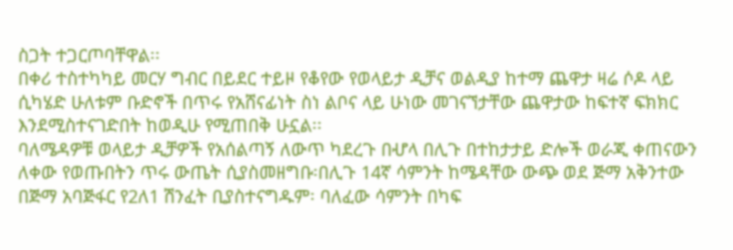ስጋት ተጋርጦባቸዋል፡፡
በቀሪ ተስተካካይ መርሃ ግብር በይደር ተይዞ የቆየው የወላይታ ዲቻና ወልዲያ ከተማ ጨዋታ ዛሬ ሶዶ ላይ ሲካሄድ ሁለቱም ቡድኖች በጥሩ የአሸናፊነት ስነ ልቦና ላይ ሁነው መገናኘታቸው ጨዋታው ከፍተኛ ፍክክር እንደሚስተናገድበት ከወዲሁ የሚጠበቅ ሁኗል፡፡
ባለሜዳዎቹ ወላይታ ዲቻዎች የአሰልጣኝ ለውጥ ካደረጉ በሇላ በሊጉ በተከታታይ ድሎች ወራጂ ቀጠናውን ለቀው የወጡበትን ጥሩ ውጤት ሲያስመዘግቡ፡በሊጉ 14ኛ ሳምንት ከሜዳቸው ውጭ ወደ ጅማ አቅንተው በጅማ አባጅፋር የ2ለ1 ሽንፈት ቢያስተናግዱም፡ ባለፈው ሳምንት በካፍ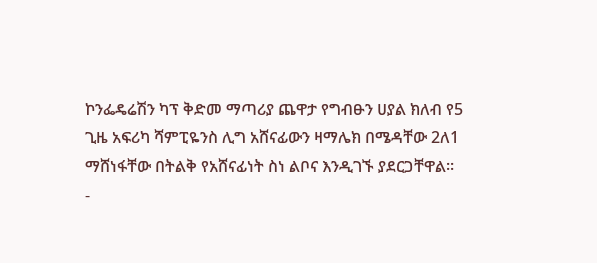ኮንፌዴሬሽን ካፕ ቅድመ ማጣሪያ ጨዋታ የግብፁን ሀያል ክለብ የ5 ጊዜ አፍሪካ ሻምፒዬንስ ሊግ አሸናፊውን ዛማሌክ በሜዳቸው 2ለ1 ማሸነፋቸው በትልቅ የአሸናፊነት ስነ ልቦና እንዲገኙ ያደርጋቸዋል፡፡
-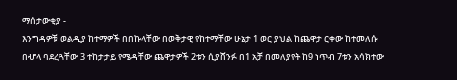ማሰታውቂያ -
እንግዳዎቹ ወልዲያ ከተማዎች በበኩላቸው በወቅታዊ የከተማቸው ሁኔታ 1 ወር ያህል ከጨዋታ ርቀው ከተመለሱ በሇላ ባደረጓቸው 3 ተከታታይ የሜዳቸው ጨዋታዎች 2ቱን ሲያሸንፉ በ1 አቻ በመለያየት ከ9 ነጥብ 7ቱን አሳክተው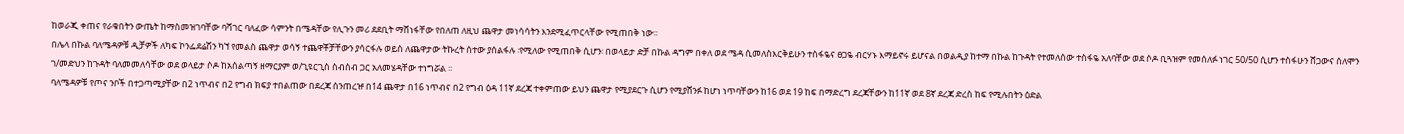ከወራጂ ቀጠና የራቁበትን ውጤት ከማስመዝገባቸው ባሻገር ባለፈው ሳምንት በሜዳቸው የሊጉን መሪ ደደቢት ማሸነፋቸው የበለጠ ለዚህ ጨዋታ መነሳሳትን እንደሚፈጥርላቸው የሚጠበቅ ነው፡፡
በሌላ በኩል ባለሜዳዎቹ ዲቻዎች ለካፍ ኮንፌደሬሽን ካኘ የመልስ ጨዋታ ወሳኝ ተጨዋቾቻቸውን ያሳርፋሉ ወይስ ለጨዋታው ትኩረት ሰተው ያሰልፋሉ ፡የሚለው የሚጠበቅ ሲሆን፡ በወላይታ ድቻ በኩል ዳግም በቀለ ወደ ሜዳ ሲመለስእርቅይሁን ተስፋዬና ፀጋዬ ብርሃኑ እማይኖሩ ይሆናል በወልዲያ ከተማ በኩል ከጉዳት የተመለሰው ተስፋዬ አለባቸው ወደ ሶዶ ቢጓዝም የመሰለፉ ነገር 50/50 ሲሆን ተስፋሁን ሸጋውና ሰለሞን ገ/መድህን ከጉዳት ባለመመለሳቸው ወደ ወላይታ ሶዶ ከአሰልጣኝ ዘማርያም ወ/ጊዩርጊስ ስብስብ ጋር አለመሄዳቸው ተነግሯል ፡፡
ባለሜዳዎቹ የጦና ንቦች በተጋጣሚያቸው በ2 ነጥብና በ2 የግብ ክፍያ ተበልጠው በደረጃ ሰንጠረዡ በ14 ጨዋታ በ16 ነጥብና በ2 የግብ ዕዳ 11ኛ ደረጃ ተቀምጠው ይህን ጨዋታ የሚያደርጉ ሲሆን የሚያሸንፉ ከሆነ ነጥባቸውን ከ16 ወደ 19 ከፍ በማድረግ ደረጃቸውን ከ11ኛ ወደ 8ኛ ደረጃ ድረስ ከፍ የሚሉበትን ዕድል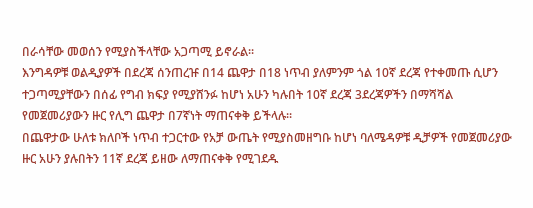በራሳቸው መወሰን የሚያስችላቸው አጋጣሚ ይኖራል፡፡
እንግዳዎቹ ወልዲያዎች በደረጃ ሰንጠረዡ በ14 ጨዋታ በ18 ነጥብ ያለምንም ጎል 10ኛ ደረጃ የተቀመጡ ሲሆን ተጋጣሚያቸውን በሰፊ የግብ ክፍያ የሚያሸንፉ ከሆነ አሁን ካሉበት 10ኛ ደረጃ 3ደረጃዎችን በማሻሻል የመጀመሪያውን ዙር የሊግ ጨዋታ በ7ኛነት ማጠናቀቅ ይችላሉ፡፡
በጨዋታው ሁለቱ ክለቦች ነጥብ ተጋርተው የአቻ ውጤት የሚያስመዘግቡ ከሆነ ባለሜዳዎቹ ዲቻዎች የመጀመሪያው ዙር አሁን ያሉበትን 11ኛ ደረጃ ይዘው ለማጠናቀቅ የሚገደዱ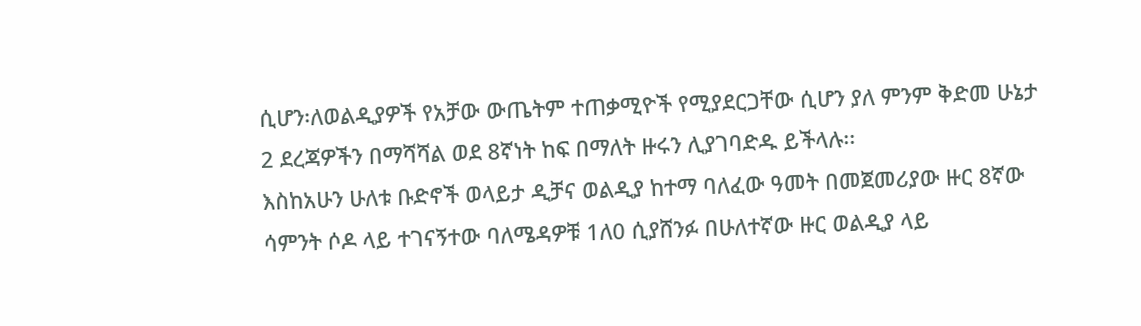ሲሆን፡ለወልዲያዎች የአቻው ውጤትም ተጠቃሚዮች የሚያደርጋቸው ሲሆን ያለ ምንም ቅድመ ሁኔታ 2 ደረጃዎችን በማሻሻል ወደ 8ኛነት ከፍ በማለት ዙሩን ሊያገባድዱ ይችላሉ፡፡
እስከአሁን ሁለቱ ቡድኖች ወላይታ ዲቻና ወልዲያ ከተማ ባለፈው ዓመት በመጀመሪያው ዙር 8ኛው ሳምንት ሶዶ ላይ ተገናኝተው ባለሜዳዎቹ 1ለ0 ሲያሸንፉ በሁለተኛው ዙር ወልዲያ ላይ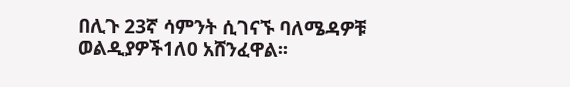በሊጉ 23ኛ ሳምንት ሲገናኙ ባለሜዳዎቹ ወልዲያዎች1ለ0 አሸንፈዋል፡፡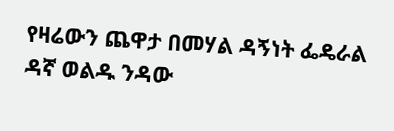የዛሬውን ጨዋታ በመሃል ዳኝነት ፌዴራል ዳኛ ወልዱ ንዳው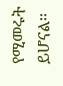የሚመሩት ይሆናል፡፡